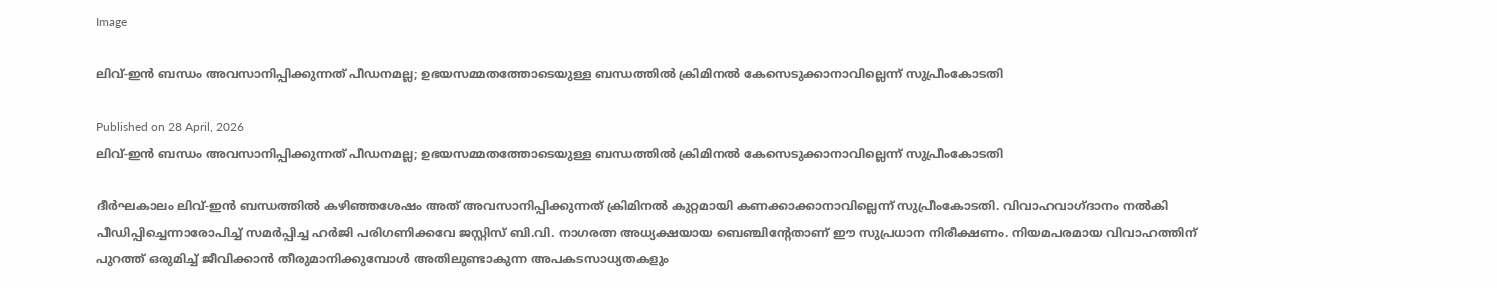Image

ലിവ്-ഇൻ ബന്ധം അവസാനിപ്പിക്കുന്നത് പീഡനമല്ല; ഉഭയസമ്മതത്തോടെയുള്ള ബന്ധത്തിൽ ക്രിമിനൽ കേസെടുക്കാനാവില്ലെന്ന് സുപ്രീംകോടതി

Published on 28 April, 2026
ലിവ്-ഇൻ ബന്ധം അവസാനിപ്പിക്കുന്നത് പീഡനമല്ല; ഉഭയസമ്മതത്തോടെയുള്ള ബന്ധത്തിൽ ക്രിമിനൽ കേസെടുക്കാനാവില്ലെന്ന് സുപ്രീംകോടതി

ദീർഘകാലം ലിവ്-ഇൻ ബന്ധത്തിൽ കഴിഞ്ഞശേഷം അത് അവസാനിപ്പിക്കുന്നത് ക്രിമിനൽ കുറ്റമായി കണക്കാക്കാനാവില്ലെന്ന് സുപ്രീംകോടതി. വിവാഹവാഗ്ദാനം നൽകി പീഡിപ്പിച്ചെന്നാരോപിച്ച് സമർപ്പിച്ച ഹർജി പരിഗണിക്കവേ ജസ്റ്റിസ് ബി.വി. നാഗരത്ന അധ്യക്ഷയായ ബെഞ്ചിന്റേതാണ് ഈ സുപ്രധാന നിരീക്ഷണം. നിയമപരമായ വിവാഹത്തിന് പുറത്ത് ഒരുമിച്ച് ജീവിക്കാൻ തീരുമാനിക്കുമ്പോൾ അതിലുണ്ടാകുന്ന അപകടസാധ്യതകളും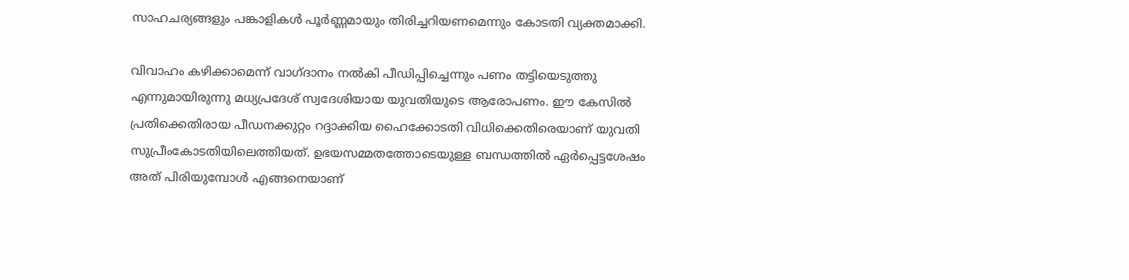സാഹചര്യങ്ങളും പങ്കാളികൾ പൂർണ്ണമായും തിരിച്ചറിയണമെന്നും കോടതി വ്യക്തമാക്കി.

വിവാഹം കഴിക്കാമെന്ന് വാഗ്ദാനം നൽകി പീഡിപ്പിച്ചെന്നും പണം തട്ടിയെടുത്തു എന്നുമായിരുന്നു മധ്യപ്രദേശ് സ്വദേശിയായ യുവതിയുടെ ആരോപണം. ഈ കേസിൽ പ്രതിക്കെതിരായ പീഡനക്കുറ്റം റദ്ദാക്കിയ ഹൈക്കോടതി വിധിക്കെതിരെയാണ് യുവതി സുപ്രീംകോടതിയിലെത്തിയത്. ഉഭയസമ്മതത്തോടെയുള്ള ബന്ധത്തിൽ ഏർപ്പെട്ടശേഷം അത് പിരിയുമ്പോൾ എങ്ങനെയാണ്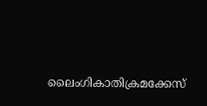ലൈംഗികാതിക്രമക്കേസ്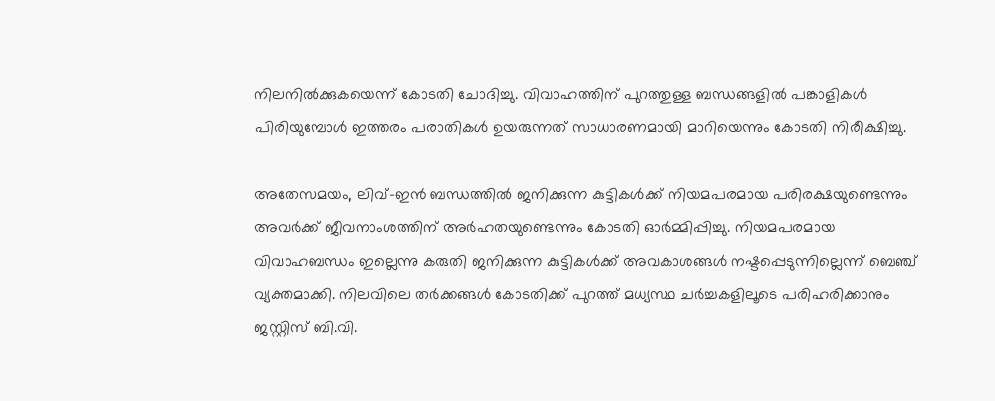നിലനിൽക്കുകയെന്ന് കോടതി ചോദിച്ചു. വിവാഹത്തിന് പുറത്തുള്ള ബന്ധങ്ങളിൽ പങ്കാളികൾ പിരിയുമ്പോൾ ഇത്തരം പരാതികൾ ഉയരുന്നത് സാധാരണമായി മാറിയെന്നും കോടതി നിരീക്ഷിച്ചു.

അതേസമയം, ലിവ്-ഇൻ ബന്ധത്തിൽ ജനിക്കുന്ന കുട്ടികൾക്ക് നിയമപരമായ പരിരക്ഷയുണ്ടെന്നും അവർക്ക് ജീവനാംശത്തിന് അർഹതയുണ്ടെന്നും കോടതി ഓർമ്മിപ്പിച്ചു. നിയമപരമായ വിവാഹബന്ധം ഇല്ലെന്നു കരുതി ജനിക്കുന്ന കുട്ടികൾക്ക് അവകാശങ്ങൾ നഷ്ടപ്പെടുന്നില്ലെന്ന് ബെഞ്ച് വ്യക്തമാക്കി. നിലവിലെ തർക്കങ്ങൾ കോടതിക്ക് പുറത്ത് മധ്യസ്ഥ ചർച്ചകളിലൂടെ പരിഹരിക്കാനും ജസ്റ്റിസ് ബി.വി.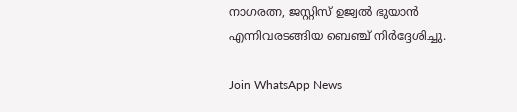നാഗരത്ന, ജസ്റ്റിസ് ഉജ്വൽ ഭുയാൻ എന്നിവരടങ്ങിയ ബെഞ്ച് നിർദ്ദേശിച്ചു.

Join WhatsApp News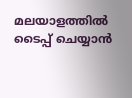മലയാളത്തില്‍ ടൈപ്പ് ചെയ്യാന്‍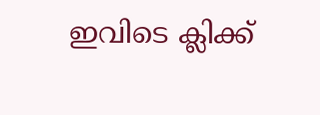ഇവിടെ ക്ലിക്ക്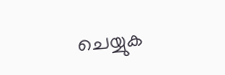ചെയ്യുക